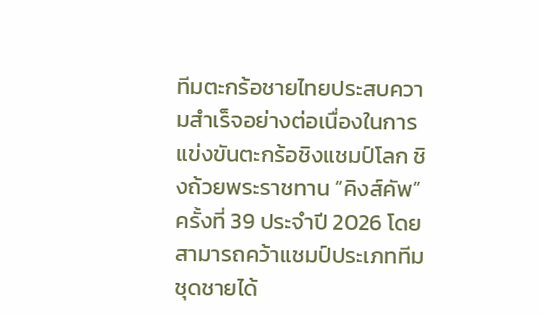ทีมตะกร้อชายไทยประสบความสำเร็จอย่างต่อเนื่องในการแข่งขันตะกร้อชิงแชมป์โลก ชิงถ้วยพระราชทาน “คิงส์คัพ” ครั้งที่ 39 ประจำปี 2026 โดยสามารถคว้าแชมป์ประเภททีมชุดชายได้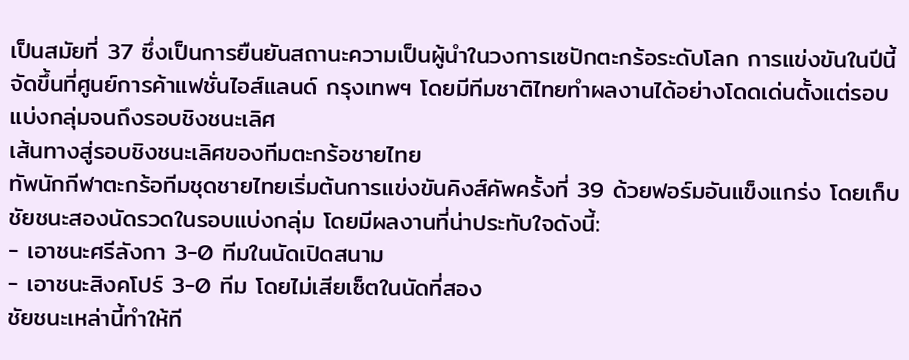เป็นสมัยที่ 37 ซึ่งเป็นการยืนยันสถานะความเป็นผู้นำในวงการเซปักตะกร้อระดับโลก การแข่งขันในปีนี้จัดขึ้นที่ศูนย์การค้าแฟชั่นไอส์แลนด์ กรุงเทพฯ โดยมีทีมชาติไทยทำผลงานได้อย่างโดดเด่นตั้งแต่รอบแบ่งกลุ่มจนถึงรอบชิงชนะเลิศ
เส้นทางสู่รอบชิงชนะเลิศของทีมตะกร้อชายไทย
ทัพนักกีฬาตะกร้อทีมชุดชายไทยเริ่มต้นการแข่งขันคิงส์คัพครั้งที่ 39 ด้วยฟอร์มอันแข็งแกร่ง โดยเก็บชัยชนะสองนัดรวดในรอบแบ่งกลุ่ม โดยมีผลงานที่น่าประทับใจดังนี้:
- เอาชนะศรีลังกา 3-0 ทีมในนัดเปิดสนาม
- เอาชนะสิงคโปร์ 3-0 ทีม โดยไม่เสียเซ็ตในนัดที่สอง
ชัยชนะเหล่านี้ทำให้ที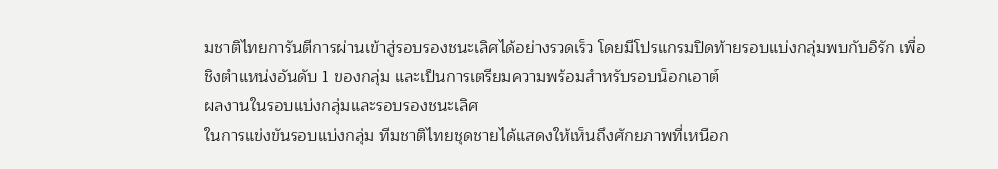มชาติไทยการันตีการผ่านเข้าสู่รอบรองชนะเลิศได้อย่างรวดเร็ว โดยมีโปรแกรมปิดท้ายรอบแบ่งกลุ่มพบกับอิรัก เพื่อชิงตำแหน่งอันดับ 1 ของกลุ่ม และเป็นการเตรียมความพร้อมสำหรับรอบน็อกเอาต์
ผลงานในรอบแบ่งกลุ่มและรอบรองชนะเลิศ
ในการแข่งขันรอบแบ่งกลุ่ม ทีมชาติไทยชุดชายได้แสดงให้เห็นถึงศักยภาพที่เหนือก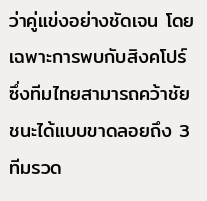ว่าคู่แข่งอย่างชัดเจน โดยเฉพาะการพบกับสิงคโปร์ ซึ่งทีมไทยสามารถคว้าชัยชนะได้แบบขาดลอยถึง 3 ทีมรวด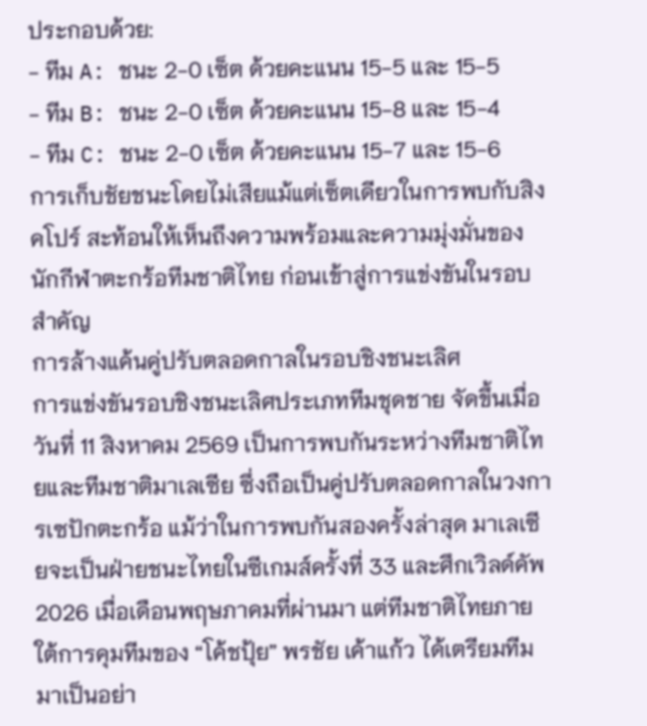ประกอบด้วย:
- ทีม A: ชนะ 2-0 เซ็ต ด้วยคะแนน 15-5 และ 15-5
- ทีม B: ชนะ 2-0 เซ็ต ด้วยคะแนน 15-8 และ 15-4
- ทีม C: ชนะ 2-0 เซ็ต ด้วยคะแนน 15-7 และ 15-6
การเก็บชัยชนะโดยไม่เสียแม้แต่เซ็ตเดียวในการพบกับสิงคโปร์ สะท้อนให้เห็นถึงความพร้อมและความมุ่งมั่นของนักกีฬาตะกร้อทีมชาติไทย ก่อนเข้าสู่การแข่งขันในรอบสำคัญ
การล้างแค้นคู่ปรับตลอดกาลในรอบชิงชนะเลิศ
การแข่งขันรอบชิงชนะเลิศประเภททีมชุดชาย จัดขึ้นเมื่อวันที่ 11 สิงหาคม 2569 เป็นการพบกันระหว่างทีมชาติไทยและทีมชาติมาเลเซีย ซึ่งถือเป็นคู่ปรับตลอดกาลในวงการเซปักตะกร้อ แม้ว่าในการพบกันสองครั้งล่าสุด มาเลเซียจะเป็นฝ่ายชนะไทยในซีเกมส์ครั้งที่ 33 และศึกเวิลด์คัพ 2026 เมื่อเดือนพฤษภาคมที่ผ่านมา แต่ทีมชาติไทยภายใต้การคุมทีมของ “โค้ชปุ้ย” พรชัย เค้าแก้ว ได้เตรียมทีมมาเป็นอย่า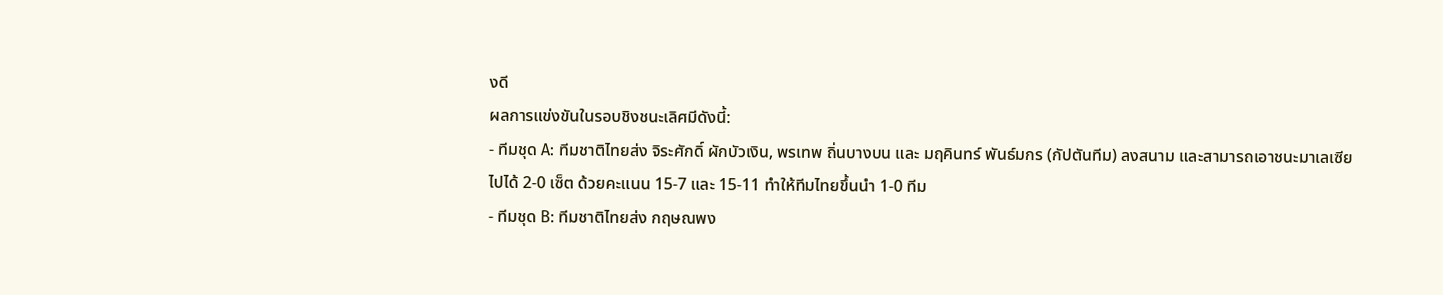งดี
ผลการแข่งขันในรอบชิงชนะเลิศมีดังนี้:
- ทีมชุด A: ทีมชาติไทยส่ง จิระศักดิ์ ผักบัวเงิน, พรเทพ ถิ่นบางบน และ มฤคินทร์ พันธ์มกร (กัปตันทีม) ลงสนาม และสามารถเอาชนะมาเลเซียไปได้ 2-0 เซ็ต ด้วยคะแนน 15-7 และ 15-11 ทำให้ทีมไทยขึ้นนำ 1-0 ทีม
- ทีมชุด B: ทีมชาติไทยส่ง กฤษณพง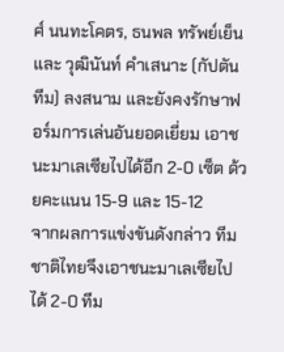ศ์ นนทะโคตร, ธนพล ทรัพย์เย็น และ วุฒินันท์ คำเสนาะ (กัปตันทีม) ลงสนาม และยังคงรักษาฟอร์มการเล่นอันยอดเยี่ยม เอาชนะมาเลเซียไปได้อีก 2-0 เซ็ต ด้วยคะแนน 15-9 และ 15-12
จากผลการแข่งขันดังกล่าว ทีมชาติไทยจึงเอาชนะมาเลเซียไปได้ 2-0 ทีม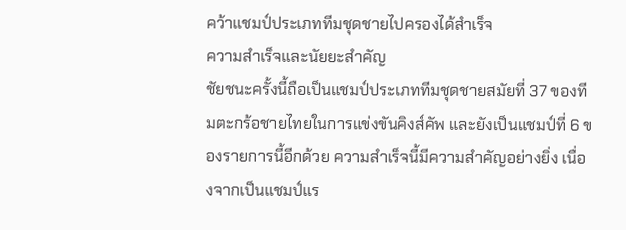คว้าแชมป์ประเภททีมชุดชายไปครองได้สำเร็จ
ความสำเร็จและนัยยะสำคัญ
ชัยชนะครั้งนี้ถือเป็นแชมป์ประเภททีมชุดชายสมัยที่ 37 ของทีมตะกร้อชายไทยในการแข่งขันคิงส์คัพ และยังเป็นแชมป์ที่ 6 ของรายการนี้อีกด้วย ความสำเร็จนี้มีความสำคัญอย่างยิ่ง เนื่องจากเป็นแชมป์แร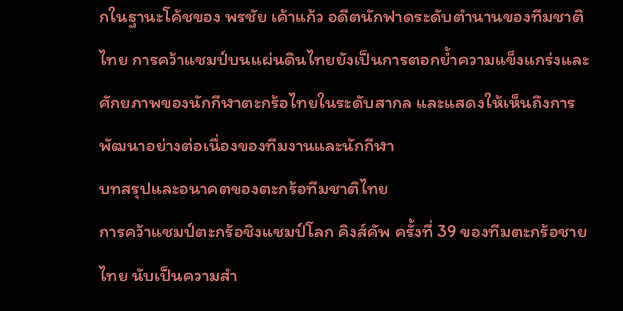กในฐานะโค้ชของ พรชัย เค้าแก้ว อดีตนักฟาดระดับตำนานของทีมชาติไทย การคว้าแชมป์บนแผ่นดินไทยยังเป็นการตอกย้ำความแข็งแกร่งและศักยภาพของนักกีฬาตะกร้อไทยในระดับสากล และแสดงให้เห็นถึงการพัฒนาอย่างต่อเนื่องของทีมงานและนักกีฬา
บทสรุปและอนาคตของตะกร้อทีมชาติไทย
การคว้าแชมป์ตะกร้อชิงแชมป์โลก คิงส์คัพ ครั้งที่ 39 ของทีมตะกร้อชายไทย นับเป็นความสำ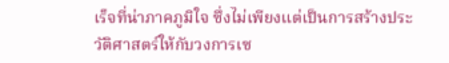เร็จที่น่าภาคภูมิใจ ซึ่งไม่เพียงแต่เป็นการสร้างประวัติศาสตร์ให้กับวงการเซ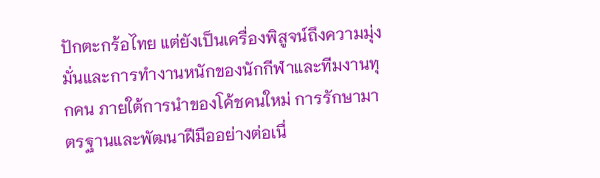ปักตะกร้อไทย แต่ยังเป็นเครื่องพิสูจน์ถึงความมุ่งมั่นและการทำงานหนักของนักกีฬาและทีมงานทุกคน ภายใต้การนำของโค้ชคนใหม่ การรักษามาตรฐานและพัฒนาฝีมืออย่างต่อเนื่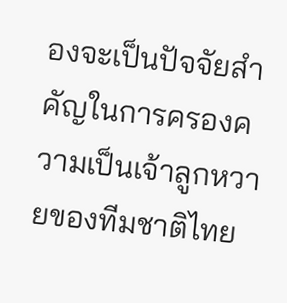องจะเป็นปัจจัยสำคัญในการครองความเป็นเจ้าลูกหวายของทีมชาติไทย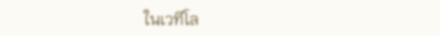ในเวทีโล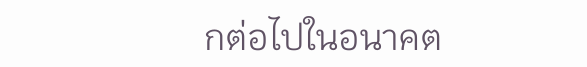กต่อไปในอนาคต